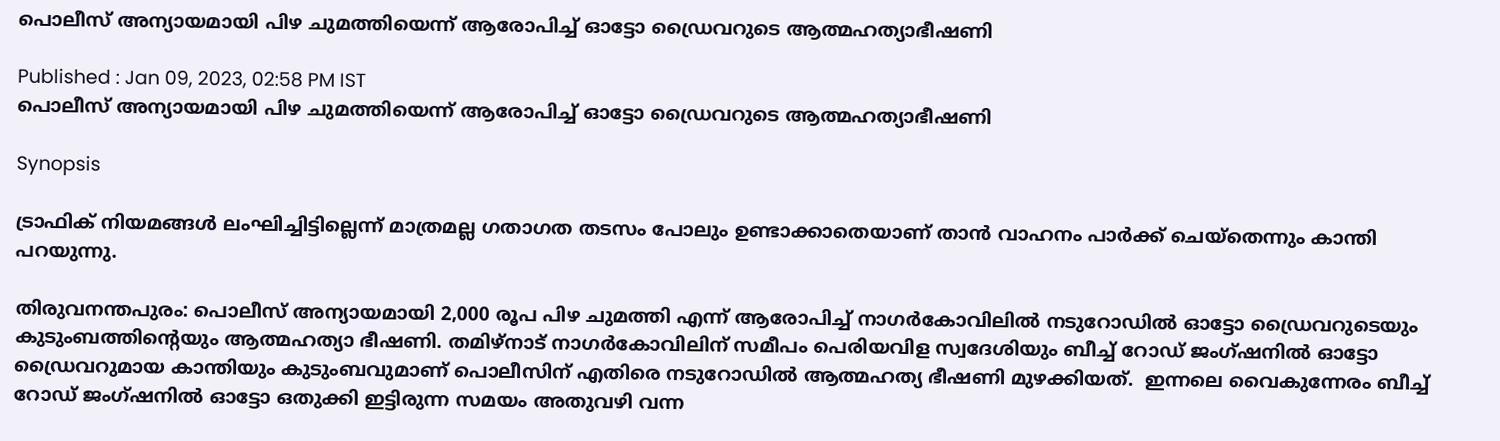പൊലീസ് അന്യായമായി പിഴ ചുമത്തിയെന്ന് ആരോപിച്ച് ഓട്ടോ ഡ്രൈവറുടെ ആത്മഹത്യാഭീഷണി

Published : Jan 09, 2023, 02:58 PM IST
പൊലീസ് അന്യായമായി പിഴ ചുമത്തിയെന്ന് ആരോപിച്ച് ഓട്ടോ ഡ്രൈവറുടെ ആത്മഹത്യാഭീഷണി

Synopsis

ട്രാഫിക് നിയമങ്ങൾ ലംഘിച്ചിട്ടില്ലെന്ന് മാത്രമല്ല ഗതാഗത തടസം പോലും ഉണ്ടാക്കാതെയാണ് താന്‍ വാഹനം പാര്‍ക്ക് ചെയ്തെന്നും കാന്തി പറയുന്നു.

തിരുവനന്തപുരം: പൊലീസ് അന്യായമായി 2,000 രൂപ പിഴ ചുമത്തി എന്ന് ആരോപിച്ച് നാഗർകോവിലിൽ നടുറോഡിൽ ഓട്ടോ ഡ്രൈവറുടെയും കുടുംബത്തിന്‍റെയും ആത്മഹത്യാ ഭീഷണി. തമിഴ്നാട് നാഗർകോവിലിന് സമീപം പെരിയവിള സ്വദേശിയും ബീച്ച് റോഡ് ജംഗ്ഷനിൽ ഓട്ടോ ഡ്രൈവറുമായ കാന്തിയും കുടുംബവുമാണ് പൊലീസിന് എതിരെ നടുറോഡിൽ ആത്മഹത്യ ഭീഷണി മുഴക്കിയത്.  ഇന്നലെ വൈകുന്നേരം ബീച്ച് റോഡ് ജംഗ്ഷനിൽ ഓട്ടോ ഒതുക്കി ഇട്ടിരുന്ന സമയം അതുവഴി വന്ന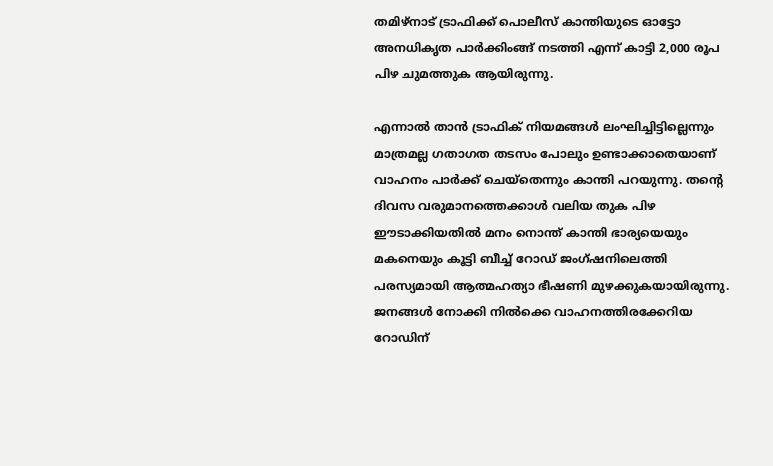തമിഴ്നാട് ട്രാഫിക്ക് പൊലീസ് കാന്തിയുടെ ഓട്ടോ അനധികൃത പാർക്കിംങ്ങ് നടത്തി എന്ന് കാട്ടി 2,000 രൂപ പിഴ ചുമത്തുക ആയിരുന്നു.

എന്നാല്‍ താൻ ട്രാഫിക് നിയമങ്ങൾ ലംഘിച്ചിട്ടില്ലെന്നും മാത്രമല്ല ഗതാഗത തടസം പോലും ഉണ്ടാക്കാതെയാണ് വാഹനം പാര്‍ക്ക് ചെയ്തെന്നും കാന്തി പറയുന്നു. തന്‍റെ ദിവസ വരുമാനത്തെക്കാൾ വലിയ തുക പിഴ ഈടാക്കിയതിൽ മനം നൊന്ത് കാന്തി ഭാര്യയെയും മകനെയും കൂട്ടി ബീച്ച് റോഡ് ജംഗ്ഷനിലെത്തി പരസ്യമായി ആത്മഹത്യാ ഭീഷണി മുഴക്കുകയായിരുന്നു. ജനങ്ങള്‍ നോക്കി നിൽക്കെ വാഹനത്തിരക്കേറിയ റോഡിന്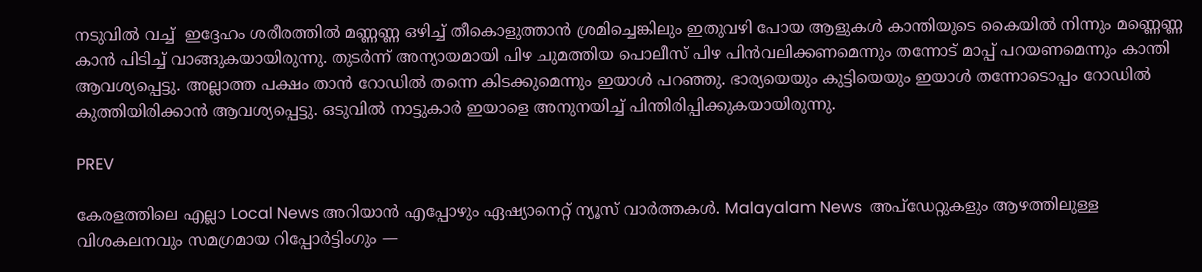നടുവില്‍ വച്ച്  ഇദ്ദേഹം ശരീരത്തിൽ മണ്ണണ്ണ ഒഴിച്ച് തീകൊളുത്താൻ ശ്രമിച്ചെങ്കിലും ഇതുവഴി പോയ ആളുകള്‍ കാന്തിയുടെ കൈയില്‍ നിന്നും മണ്ണെണ്ണ കാന്‍ പിടിച്ച് വാങ്ങുകയായിരുന്നു. തുടര്‍ന്ന് അന്യായമായി പിഴ ചുമത്തിയ പൊലീസ് പിഴ പിൻവലിക്കണമെന്നും തന്നോട് മാപ്പ് പറയണമെന്നും കാന്തി ആവശ്യപ്പെട്ടു. അല്ലാത്ത പക്ഷം താന്‍ റോഡില്‍ തന്നെ കിടക്കുമെന്നും ഇയാള്‍ പറഞ്ഞു. ഭാര്യയെയും കുട്ടിയെയും ഇയാള്‍ തന്നോടൊപ്പം റോഡില്‍ കുത്തിയിരിക്കാന്‍ ആവശ്യപ്പെട്ടു. ഒടുവില്‍ നാട്ടുകാര്‍ ഇയാളെ അനുനയിച്ച് പിന്തിരിപ്പിക്കുകയായിരുന്നു.

PREV

കേരളത്തിലെ എല്ലാ Local News അറിയാൻ എപ്പോഴും ഏഷ്യാനെറ്റ് ന്യൂസ് വാർത്തകൾ. Malayalam News  അപ്‌ഡേറ്റുകളും ആഴത്തിലുള്ള വിശകലനവും സമഗ്രമായ റിപ്പോർട്ടിംഗും —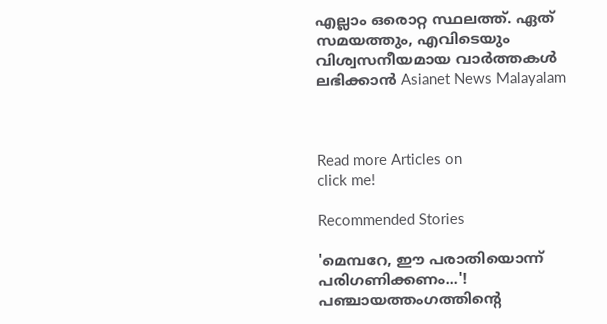എല്ലാം ഒരൊറ്റ സ്ഥലത്ത്. ഏത് സമയത്തും, എവിടെയും വിശ്വസനീയമായ വാർത്തകൾ ലഭിക്കാൻ Asianet News Malayalam



Read more Articles on
click me!

Recommended Stories

'മെമ്പറേ, ഈ പരാതിയൊന്ന് പരിഗണിക്കണം...'! പഞ്ചായത്തംഗത്തിന്റെ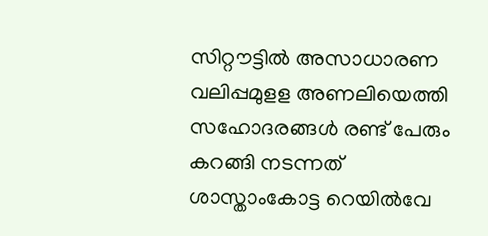സിറ്റൗട്ടിൽ അസാധാരണ വലിപ്പമുളള അണലിയെത്തി
സഹോദരങ്ങൾ രണ്ട് പേരും കറങ്ങി നടന്നത് ശാസ്താംകോട്ട റെയിൽവേ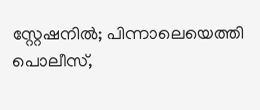സ്റ്റേഷനിൽ; പിന്നാലെയെത്തി പൊലീസ്,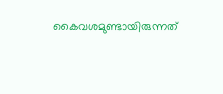കൈവശമുണ്ടായിരുന്നത്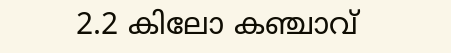2.2 കിലോ കഞ്ചാവ്